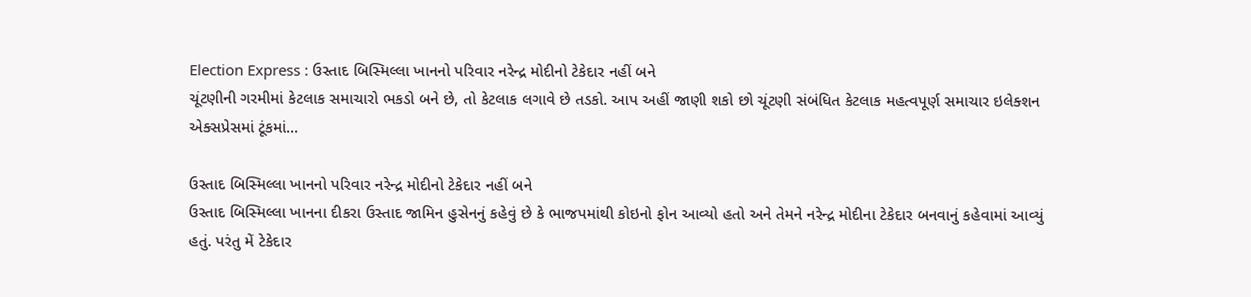Election Express : ઉસ્તાદ બિસ્મિલ્લા ખાનનો પરિવાર નરેન્દ્ર મોદીનો ટેકેદાર નહીં બને
ચૂંટણીની ગરમીમાં કેટલાક સમાચારો ભકડો બને છે, તો કેટલાક લગાવે છે તડકો. આપ અહીં જાણી શકો છો ચૂંટણી સંબંધિત કેટલાક મહત્વપૂર્ણ સમાચાર ઇલેક્શન એક્સપ્રેસમાં ટૂંકમાં...

ઉસ્તાદ બિસ્મિલ્લા ખાનનો પરિવાર નરેન્દ્ર મોદીનો ટેકેદાર નહીં બને
ઉસ્તાદ બિસ્મિલ્લા ખાનના દીકરા ઉસ્તાદ જામિન હુસેનનું કહેવું છે કે ભાજપમાંથી કોઇનો ફોન આવ્યો હતો અને તેમને નરેન્દ્ર મોદીના ટેકેદાર બનવાનું કહેવામાં આવ્યું હતું. પરંતુ મેં ટેકેદાર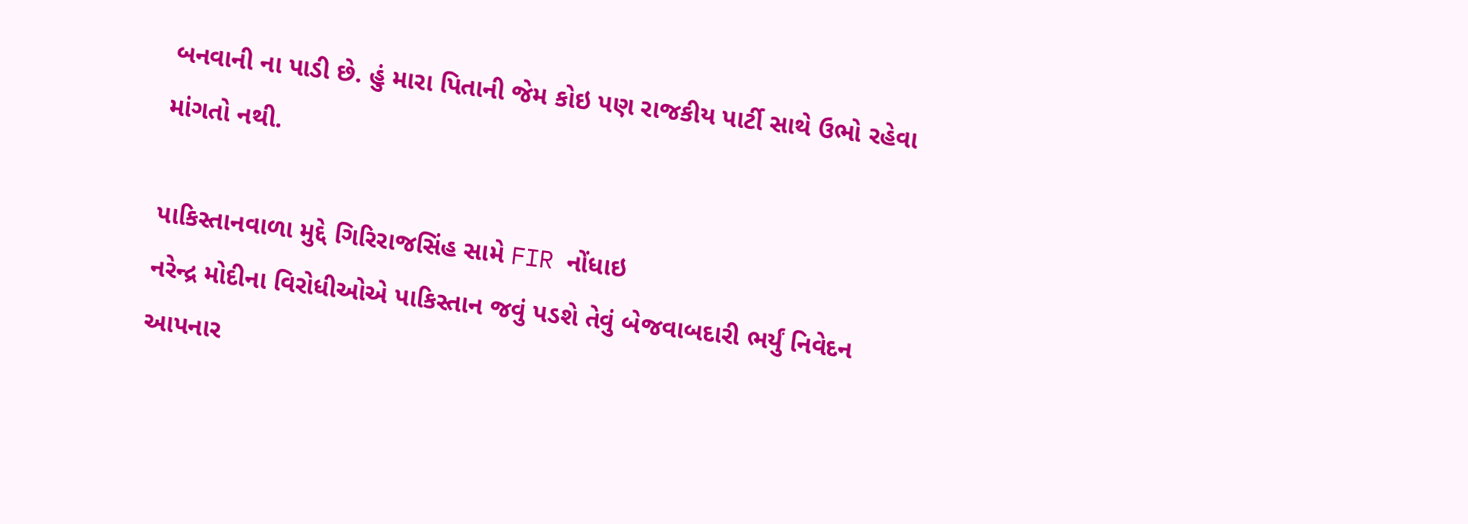બનવાની ના પાડી છે. હું મારા પિતાની જેમ કોઇ પણ રાજકીય પાર્ટી સાથે ઉભો રહેવા માંગતો નથી.

પાકિસ્તાનવાળા મુદ્દે ગિરિરાજસિંહ સામે FIR નોંધાઇ
નરેન્દ્ર મોદીના વિરોધીઓએ પાકિસ્તાન જવું પડશે તેવું બેજવાબદારી ભર્યું નિવેદન આપનાર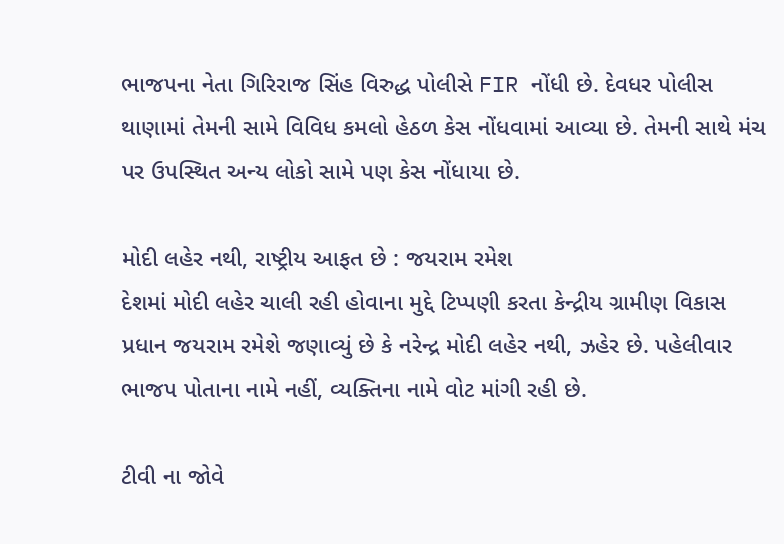ભાજપના નેતા ગિરિરાજ સિંહ વિરુદ્ધ પોલીસે FIR નોંધી છે. દેવધર પોલીસ થાણામાં તેમની સામે વિવિધ કમલો હેઠળ કેસ નોંધવામાં આવ્યા છે. તેમની સાથે મંચ પર ઉપસ્થિત અન્ય લોકો સામે પણ કેસ નોંધાયા છે.

મોદી લહેર નથી, રાષ્ટ્રીય આફત છે : જયરામ રમેશ
દેશમાં મોદી લહેર ચાલી રહી હોવાના મુદ્દે ટિપ્પણી કરતા કેન્દ્રીય ગ્રામીણ વિકાસ પ્રધાન જયરામ રમેશે જણાવ્યું છે કે નરેન્દ્ર મોદી લહેર નથી, ઝહેર છે. પહેલીવાર ભાજપ પોતાના નામે નહીં, વ્યક્તિના નામે વોટ માંગી રહી છે.

ટીવી ના જોવે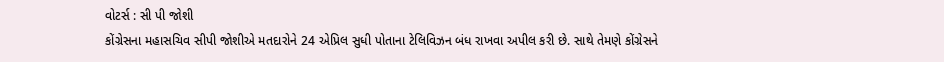વોટર્સ : સી પી જોશી
કોંગ્રેસના મહાસચિવ સીપી જોશીએ મતદારોને 24 એપ્રિલ સુધી પોતાના ટેલિવિઝન બંધ રાખવા અપીલ કરી છે. સાથે તેમણે કોંગ્રેસને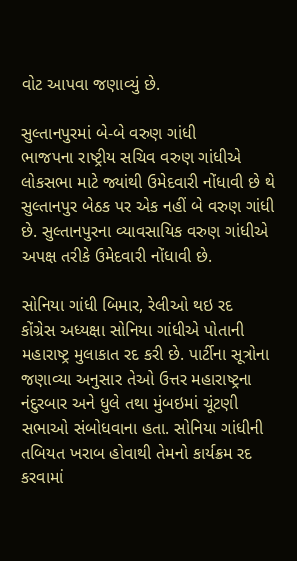વોટ આપવા જણાવ્યું છે.

સુલ્તાનપુરમાં બે-બે વરુણ ગાંધી
ભાજપના રાષ્ટ્રીય સચિવ વરુણ ગાંધીએ લોકસભા માટે જ્યાંથી ઉમેદવારી નોંધાવી છે થે સુલ્તાનપુર બેઠક પર એક નહીં બે વરુણ ગાંધી છે. સુલ્તાનપુરના વ્યાવસાયિક વરુણ ગાંધીએ અપક્ષ તરીકે ઉમેદવારી નોંધાવી છે.

સોનિયા ગાંધી બિમાર, રેલીઓ થઇ રદ
કોંગ્રેસ અધ્યક્ષા સોનિયા ગાંધીએ પોતાની મહારાષ્ટ્ર મુલાકાત રદ કરી છે. પાર્ટીના સૂત્રોના જણાવ્યા અનુસાર તેઓ ઉત્તર મહારાષ્ટ્રના નંદુરબાર અને ધુલે તથા મુંબઇમાં ચૂંટણી સભાઓ સંબોધવાના હતા. સોનિયા ગાંધીની તબિયત ખરાબ હોવાથી તેમનો કાર્યક્રમ રદ કરવામાં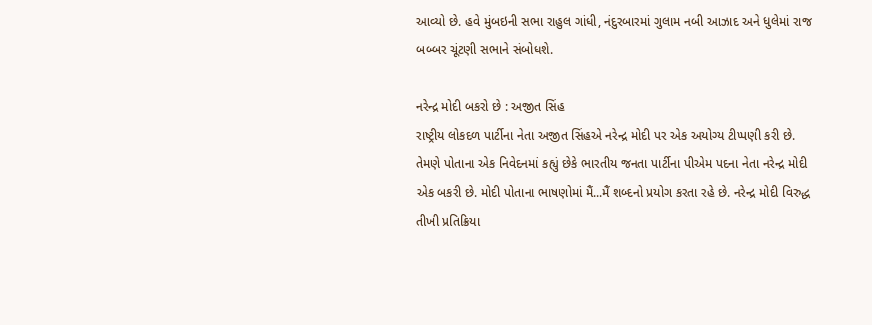આવ્યો છે. હવે મુંબઇની સભા રાહુલ ગાંધી, નંદુરબારમાં ગુલામ નબી આઝાદ અને ધુલેમાં રાજ બબ્બર ચૂંટણી સભાને સંબોધશે.

નરેન્દ્ર મોદી બકરો છે : અજીત સિંહ
રાષ્ટ્રીય લોકદળ પાર્ટીના નેતા અજીત સિંહએ નરેન્દ્ર મોદી પર એક અયોગ્ય ટીપ્પણી કરી છે. તેમણે પોતાના એક નિવેદનમાં કહ્યું છેકે ભારતીય જનતા પાર્ટીના પીએમ પદના નેતા નરેન્દ્ર મોદી એક બકરી છે. મોદી પોતાના ભાષણોમાં મૈં...મૈં શબ્દનો પ્રયોગ કરતા રહે છે. નરેન્દ્ર મોદી વિરુદ્ધ તીખી પ્રતિક્રિયા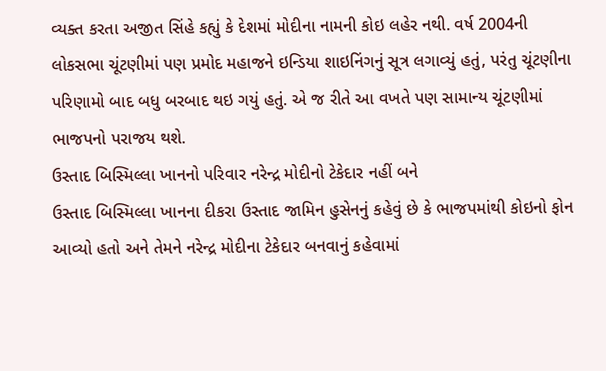વ્યક્ત કરતા અજીત સિંહે કહ્યું કે દેશમાં મોદીના નામની કોઇ લહેર નથી. વર્ષ 2004ની લોકસભા ચૂંટણીમાં પણ પ્રમોદ મહાજને ઇન્ડિયા શાઇનિંગનું સૂત્ર લગાવ્યું હતું, પરંતુ ચૂંટણીના પરિણામો બાદ બધુ બરબાદ થઇ ગયું હતું. એ જ રીતે આ વખતે પણ સામાન્ય ચૂંટણીમાં ભાજપનો પરાજય થશે.
ઉસ્તાદ બિસ્મિલ્લા ખાનનો પરિવાર નરેન્દ્ર મોદીનો ટેકેદાર નહીં બને
ઉસ્તાદ બિસ્મિલ્લા ખાનના દીકરા ઉસ્તાદ જામિન હુસેનનું કહેવું છે કે ભાજપમાંથી કોઇનો ફોન આવ્યો હતો અને તેમને નરેન્દ્ર મોદીના ટેકેદાર બનવાનું કહેવામાં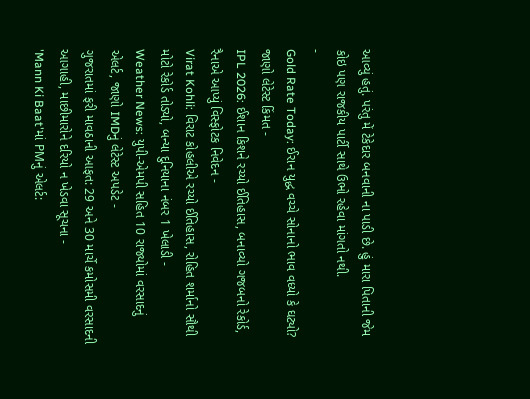આવ્યું હતું. પરંતુ મેં ટેકેદાર બનવાની ના પાડી છે. હું મારા પિતાની જેમ કોઇ પણ રાજકીય પાર્ટી સાથે ઉભો રહેવા માંગતો નથી.
-
Gold Rate Today: ઈરાન યુદ્ધ વચ્ચે સોનાનો ભાવ વધ્યો કે ઘટ્યો? જાણો લેટેસ્ટ કિંમત -
IPL 2026: ઈશાન કિશને રચ્યો ઈતિહાસ, બનાવ્યો ગજબનો રેકોર્ડ, રૈનાએ આપ્યું વિસ્ફોટક નિવેદન -
Virat Kohli: વિરાટ કોહલીએ રચ્યો ઈતિહાસ, રોહિત શર્માનો સૌથી મોટો રેકોર્ડ તોડ્યો, બન્યા દુનિયાના નંબર 1 ખેલાડી -
Weather News: યુપી-એમપી સહિત 10 રાજ્યોમાં વરસાદનું એલર્ટ, જાણો IMDનું લેટેસ્ટ અપડેટ -
ગુજરાતમાં ફરી માવઠાની આફત: 29 અને 30 માર્ચે કમોસમી વરસાદની આગાહી, માછીમારોને દરિયો ન ખેડવા સૂચના -
'Mann Ki Baat'માં PMનું એલર્ટ: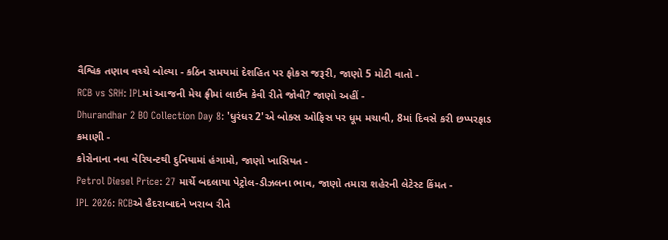વૈશ્વિક તણાવ વચ્ચે બોલ્યા - કઠિન સમયમાં દેશહિત પર ફોકસ જરૂરી, જાણો 5 મોટી વાતો -
RCB vs SRH: IPLમાં આજની મેચ ફ્રીમાં લાઈવ કેવી રીતે જોવી? જાણો અહીં -
Dhurandhar 2 BO Collection Day 8: 'ધુરંધર 2'એ બોક્સ ઓફિસ પર ધૂમ મચાવી, 8માં દિવસે કરી છપ્પરફાડ કમાણી -
કોરોનાના નવા વેરિયન્ટથી દુનિયામાં હંગામો, જાણો ખાસિયત -
Petrol Diesel Price: 27 માર્ચે બદલાયા પેટ્રોલ-ડીઝલના ભાવ, જાણો તમારા શહેરની લેટેસ્ટ કિંમત -
IPL 2026: RCBએ હૈદરાબાદને ખરાબ રીતે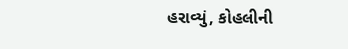હરાવ્યું, કોહલીની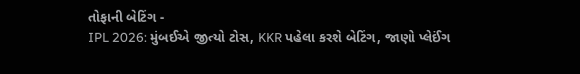તોફાની બેટિંગ -
IPL 2026: મુંબઈએ જીત્યો ટોસ, KKR પહેલા કરશે બેટિંગ, જાણો પ્લેઈંગ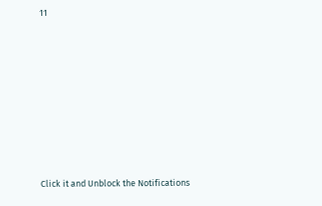11








Click it and Unblock the Notifications